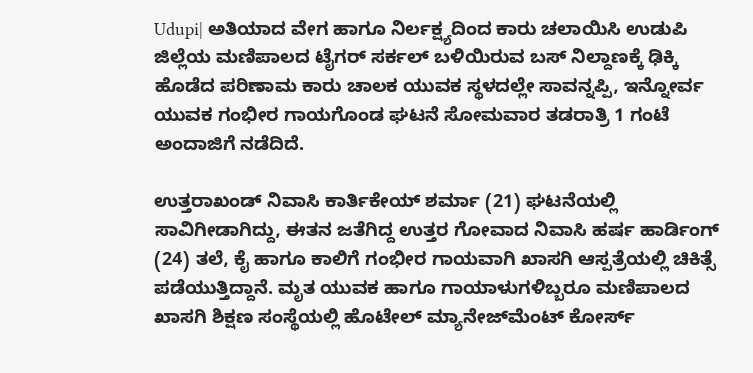Udupi| ಅತಿಯಾದ ವೇಗ ಹಾಗೂ ನಿರ್ಲಕ್ಷ್ಯದಿಂದ ಕಾರು ಚಲಾಯಿಸಿ ಉಡುಪಿ ಜಿಲ್ಲೆಯ ಮಣಿಪಾಲದ ಟೈಗರ್‌ ಸರ್ಕಲ್ ಬಳಿಯಿರುವ ಬಸ್‌ ನಿಲ್ದಾಣಕ್ಕೆ ಢಿಕ್ಕಿ ಹೊಡೆದ ಪರಿಣಾಮ ಕಾರು ಚಾಲಕ ಯುವಕ ಸ್ಥಳದಲ್ಲೇ ಸಾವನ್ನಪ್ಪಿ, ಇನ್ನೋರ್ವ ಯುವಕ ಗಂಭೀರ ಗಾಯಗೊಂಡ ಘಟನೆ ಸೋಮವಾರ ತಡರಾತ್ರಿ 1 ಗಂಟೆ ಅಂದಾಜಿಗೆ ನಡೆದಿದೆ.

ಉತ್ತರಾಖಂಡ್ ನಿವಾಸಿ ಕಾರ್ತಿಕೇಯ್ ಶರ್ಮಾ (21) ಘಟನೆಯಲ್ಲಿ ಸಾವಿಗೀಡಾಗಿದ್ದು, ಈತನ ಜತೆಗಿದ್ದ ಉತ್ತರ ಗೋವಾದ ನಿವಾಸಿ ಹರ್ಷ ಹಾರ್ಡಿಂಗ್ (24) ತಲೆ, ಕೈ ಹಾಗೂ ಕಾಲಿಗೆ ಗಂಭೀರ ಗಾಯವಾಗಿ ಖಾಸಗಿ ಆಸ್ಪತ್ರೆಯಲ್ಲಿ ಚಿಕಿತ್ಸೆ ಪಡೆಯುತ್ತಿದ್ದಾನೆ. ಮೃತ ಯುವಕ ಹಾಗೂ ಗಾಯಾಳುಗಳಿಬ್ಬರೂ ಮಣಿಪಾಲದ ಖಾಸಗಿ ಶಿಕ್ಷಣ ಸಂಸ್ಥೆಯಲ್ಲಿ ಹೊಟೇಲ್ ಮ್ಯಾನೇಜ್‌ಮೆಂಟ್ ಕೋರ್ಸ್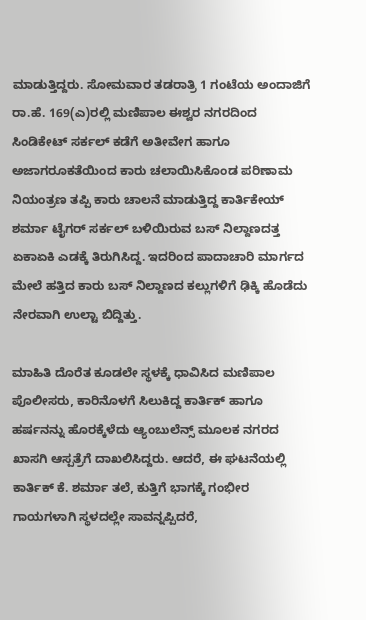ಮಾಡುತ್ತಿದ್ದರು. ಸೋಮವಾರ ತಡರಾತ್ರಿ 1 ಗಂಟೆಯ ಅಂದಾಜಿಗೆ ರಾ.ಹೆ. 169(ಎ)ರಲ್ಲಿ ಮಣಿಪಾಲ ಈಶ್ವರ ನಗರದಿಂದ ಸಿಂಡಿಕೇಟ್‌ ಸರ್ಕಲ್‌ ಕಡೆಗೆ ಅತೀವೇಗ ಹಾಗೂ ಅಜಾಗರೂಕತೆಯಿಂದ ಕಾರು ಚಲಾಯಿಸಿಕೊಂಡ ಪರಿಣಾಮ ನಿಯಂತ್ರಣ ತಪ್ಪಿ ಕಾರು ಚಾಲನೆ ಮಾಡುತ್ತಿದ್ದ ಕಾರ್ತಿಕೇಯ್ ಶರ್ಮಾ ಟೈಗರ್ ಸರ್ಕಲ್ ಬಳಿಯಿರುವ ಬಸ್‌ ನಿಲ್ದಾಣದತ್ತ ಏಕಾಏಕಿ ಎಡಕ್ಕೆ ತಿರುಗಿಸಿದ್ದ. ಇದರಿಂದ ಪಾದಾಚಾರಿ ಮಾರ್ಗದ ಮೇಲೆ ಹತ್ತಿದ ಕಾರು ಬಸ್‌ ನಿಲ್ದಾಣದ ಕಲ್ಲುಗಳಿಗೆ ಢಿಕ್ಕಿ ಹೊಡೆದು ನೇರವಾಗಿ ಉಲ್ಟಾ ಬಿದ್ದಿತ್ತು.

ಮಾಹಿತಿ ದೊರೆತ ಕೂಡಲೇ ಸ್ಥಳಕ್ಕೆ ಧಾವಿಸಿದ ಮಣಿಪಾಲ ಪೊಲೀಸರು, ಕಾರಿನೊಳಗೆ ಸಿಲುಕಿದ್ದ ಕಾರ್ತಿಕ್ ಹಾಗೂ ಹರ್ಷನನ್ನು ಹೊರಕ್ಕೆಳೆದು ಆ್ಯಂಬುಲೆನ್ಸ್ ಮೂಲಕ ನಗರದ ಖಾಸಗಿ ಆಸ್ಪತ್ರೆಗೆ ದಾಖಲಿಸಿದ್ದರು. ಆದರೆ, ಈ ಘಟನೆಯಲ್ಲಿ ಕಾರ್ತಿಕ್ ಕೆ. ಶರ್ಮಾ ತಲೆ, ಕುತ್ತಿಗೆ ಭಾಗಕ್ಕೆ ಗಂಭೀರ ಗಾಯಗಳಾಗಿ ಸ್ಥಳದಲ್ಲೇ ಸಾವನ್ನಪ್ಪಿದರೆ,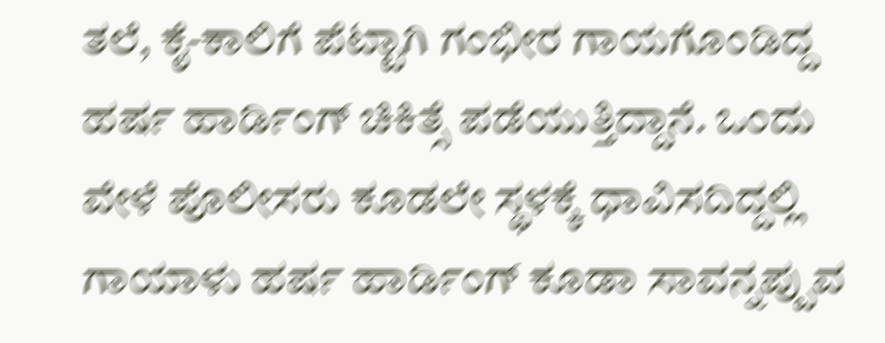ತಲೆ, ಕೈ-ಕಾಲಿಗೆ ಪೆಟ್ಟಾಗಿ ಗಂಭೀರ ಗಾಯಗೊಂಡಿದ್ದ ಹರ್ಷ ಹಾರ್ಡಿಂಗ್ ಚಿಕಿತ್ಸೆ ಪಡೆಯುತ್ತಿದ್ದಾನೆ. ಒಂದು ವೇಳೆ ಪೊಲೀಸರು ಕೂಡಲೇ ಸ್ಥಳಕ್ಕೆ ಧಾವಿಸದಿದ್ದಲ್ಲಿ ಗಾಯಾಳು ಹರ್ಷ ಹಾರ್ಡಿಂಗ್ ಕೂಡಾ ಸಾವನ್ನಪ್ಪುವ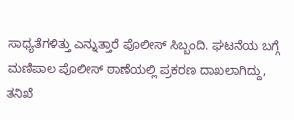ಸಾಧ್ಯತೆಗಳಿತ್ತು ಎನ್ನುತ್ತಾರೆ ಪೊಲೀಸ್ ಸಿಬ್ಬಂದಿ. ಘಟನೆಯ ಬಗ್ಗೆ ಮಣಿಪಾಲ ಪೊಲೀಸ್ ಠಾಣೆಯಲ್ಲಿ ಪ್ರಕರಣ ದಾಖಲಾಗಿದ್ದು, ತನಿಖೆ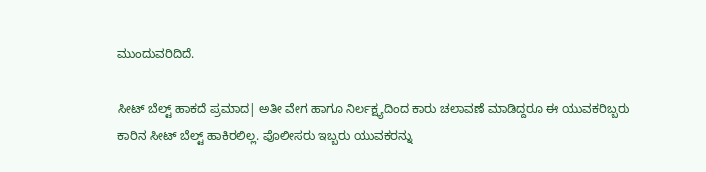ಮುಂದುವರಿದಿದೆ.

ಸೀಟ್ ಬೆಲ್ಟ್ ಹಾಕದೆ ಪ್ರಮಾದ| ಅತೀ ವೇಗ ಹಾಗೂ ನಿರ್ಲಕ್ಷ್ಯದಿಂದ ಕಾರು ಚಲಾವಣೆ ಮಾಡಿದ್ದರೂ ಈ ಯುವಕರಿಬ್ಬರು ಕಾರಿನ ಸೀಟ್‌ ಬೆಲ್ಟ್ ಹಾಕಿರಲಿಲ್ಲ. ಪೊಲೀಸರು ಇಬ್ಬರು ಯುವಕರನ್ನು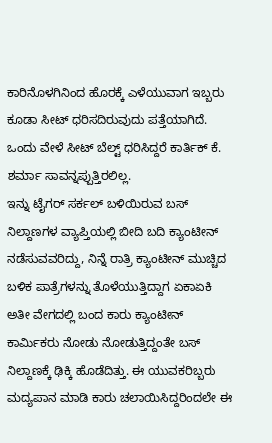ಕಾರಿನೊಳಗಿನಿಂದ ಹೊರಕ್ಕೆ ಎಳೆಯುವಾಗ ಇಬ್ಬರು ಕೂಡಾ ಸೀಟ್ ಧರಿಸದಿರುವುದು ಪತ್ತೆಯಾಗಿದೆ. ಒಂದು ವೇಳೆ ಸೀಟ್ ಬೆಲ್ಟ್ ಧರಿಸಿದ್ದರೆ ಕಾರ್ತಿಕ್ ಕೆ. ಶರ್ಮಾ ಸಾವನ್ನಪ್ಪುತ್ತಿರಲಿಲ್ಲ.
ಇನ್ನು ಟೈಗರ್ ಸರ್ಕಲ್ ಬಳಿಯಿರುವ ಬಸ್‌ ನಿಲ್ದಾಣಗಳ ವ್ಯಾಪ್ತಿಯಲ್ಲಿ ಬೀದಿ ಬದಿ ಕ್ಯಾಂಟೀನ್ ನಡೆಸುವವರಿದ್ದು, ನಿನ್ನೆ ರಾತ್ರಿ ಕ್ಯಾಂಟೀನ್ ಮುಚ್ಚಿದ ಬಳಿಕ ಪಾತ್ರೆಗಳನ್ನು ತೊಳೆಯುತ್ತಿದ್ದಾಗ ಏಕಾಏಕಿ ಅತೀ ವೇಗದಲ್ಲಿ ಬಂದ ಕಾರು ಕ್ಯಾಂಟೀನ್ ಕಾರ್ಮಿಕರು ನೋಡು ನೋಡುತ್ತಿದ್ದಂತೇ ಬಸ್ ನಿಲ್ದಾಣಕ್ಕೆ ಢಿಕ್ಕಿ ಹೊಡೆದಿತ್ತು. ಈ ಯುವಕರಿಬ್ಬರು ಮದ್ಯಪಾನ ಮಾಡಿ ಕಾರು ಚಲಾಯಿಸಿದ್ದರಿಂದಲೇ ಈ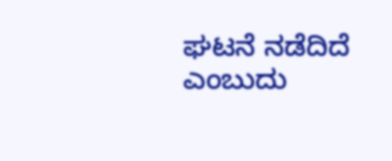ಘಟನೆ ನಡೆದಿದೆ ಎಂಬುದು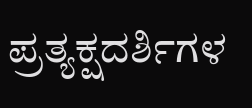ಪ್ರತ್ಯಕ್ಷದರ್ಶಿಗಳ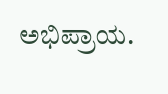ಅಭಿಪ್ರಾಯ.